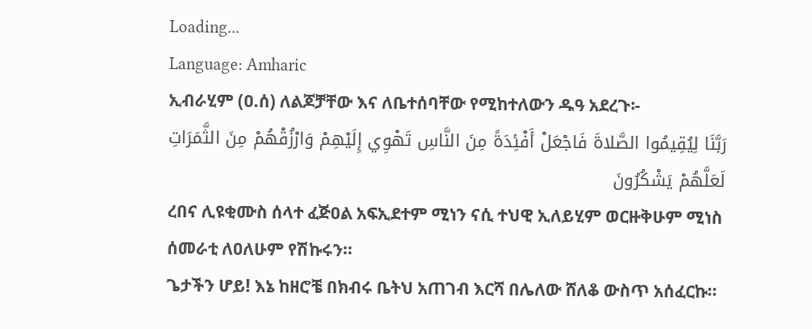Loading...
Language: Amharic
ኢብራሂም (ዐ.ሰ) ለልጆቻቸው እና ለቤተሰባቸው የሚከተለውን ዱዓ አደረጉ፡-
رَبَّنَا لِيُقِيمُوا الصَّلاةَ فَاجْعَلْ أَفْئِدَةً مِنَ النَّاسِ تَهْوِي إِلَيْهِمْ وَارْزُقْهُمْ مِنَ الثَّمَرَاتِ لَعَلَّهُمْ يَشْكُرُونَ
ረበና ሊዩቂሙስ ሰላተ ፈጅዐል አፍኢደተም ሚነን ናሲ ተህዊ ኢለይሂም ወርዙቅሁም ሚነስ ሰመራቲ ለዐለሁም የሽኩሩን።
ጌታችን ሆይ! እኔ ከዘሮቼ በክብሩ ቤትህ አጠገብ እርሻ በሌለው ሸለቆ ውስጥ አሰፈርኩ።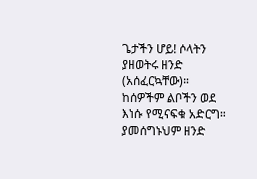ጌታችን ሆይ! ሶላትን ያዘወትሩ ዘንድ (አሰፈርኳቸው)። ከሰዎችም ልቦችን ወደ እነሱ የሚናፍቁ አድርግ። ያመሰግኑህም ዘንድ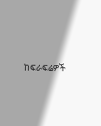ከፍራፍሬዎች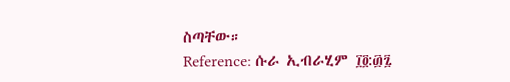ስጣቸው።
Reference: ሱራ ኢብራሂም ፲፬:፴፯